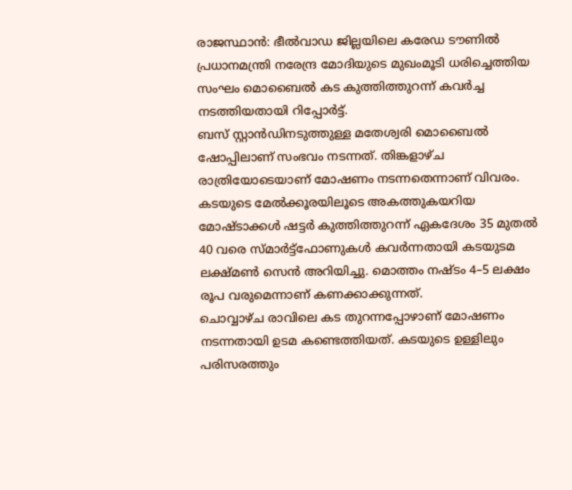രാജസ്ഥാൻ: ഭീൽവാഡ ജില്ലയിലെ കരേഡ ടൗണിൽ പ്രധാനമന്ത്രി നരേന്ദ്ര മോദിയുടെ മുഖംമൂടി ധരിച്ചെത്തിയ സംഘം മൊബൈൽ കട കുത്തിത്തുറന്ന് കവർച്ച നടത്തിയതായി റിപ്പോർട്ട്.
ബസ് സ്റ്റാൻഡിനടുത്തുള്ള മതേശ്വരി മൊബൈൽ ഷോപ്പിലാണ് സംഭവം നടന്നത്. തിങ്കളാഴ്ച രാത്രിയോടെയാണ് മോഷണം നടന്നതെന്നാണ് വിവരം. കടയുടെ മേൽക്കൂരയിലൂടെ അകത്തുകയറിയ മോഷ്ടാക്കൾ ഷട്ടർ കുത്തിത്തുറന്ന് ഏകദേശം 35 മുതൽ 40 വരെ സ്മാർട്ട്ഫോണുകൾ കവർന്നതായി കടയുടമ ലക്ഷ്മൺ സെൻ അറിയിച്ചു. മൊത്തം നഷ്ടം 4–5 ലക്ഷം രൂപ വരുമെന്നാണ് കണക്കാക്കുന്നത്.
ചൊവ്വാഴ്ച രാവിലെ കട തുറന്നപ്പോഴാണ് മോഷണം നടന്നതായി ഉടമ കണ്ടെത്തിയത്. കടയുടെ ഉള്ളിലും പരിസരത്തും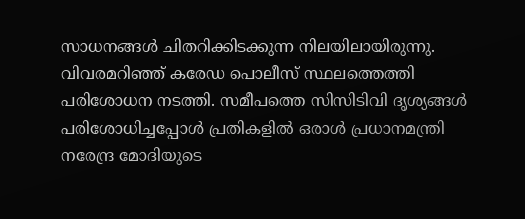സാധനങ്ങൾ ചിതറിക്കിടക്കുന്ന നിലയിലായിരുന്നു.
വിവരമറിഞ്ഞ് കരേഡ പൊലീസ് സ്ഥലത്തെത്തി പരിശോധന നടത്തി. സമീപത്തെ സിസിടിവി ദൃശ്യങ്ങൾ പരിശോധിച്ചപ്പോൾ പ്രതികളിൽ ഒരാൾ പ്രധാനമന്ത്രി നരേന്ദ്ര മോദിയുടെ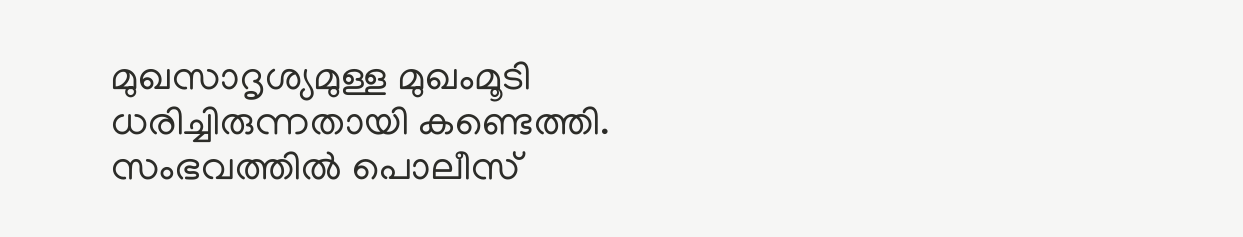മുഖസാദൃശ്യമുള്ള മുഖംമൂടി ധരിച്ചിരുന്നതായി കണ്ടെത്തി.
സംഭവത്തിൽ പൊലീസ്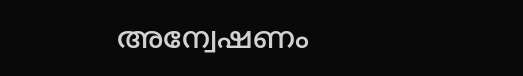അന്വേഷണം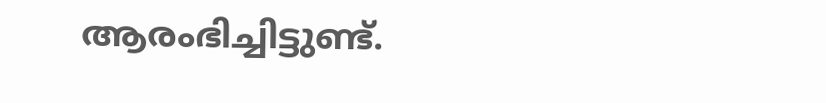ആരംഭിച്ചിട്ടുണ്ട്.